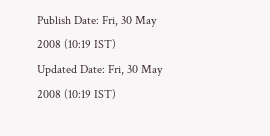Publish Date: Fri, 30 May 2008 (10:19 IST)
Updated Date: Fri, 30 May 2008 (10:19 IST)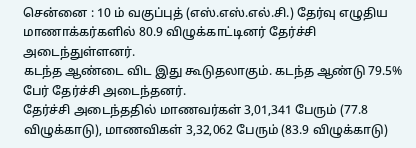சென்னை : 10 ம் வகுப்புத் (எஸ்.எஸ்.எல்.சி.) தேர்வு எழுதிய மாணாக்கர்களில் 80.9 விழுக்காட்டினர் தேர்ச்சி அடைந்துள்ளனர்.
கடந்த ஆண்டை விட இது கூடுதலாகும். கடந்த ஆண்டு 79.5% பேர் தேர்ச்சி அடைந்தனர்.
தேர்ச்சி அடைந்ததில் மாணவர்கள் 3,01,341 பேரும் (77.8 விழுக்காடு), மாணவிகள் 3,32,062 பேரும் (83.9 விழுக்காடு)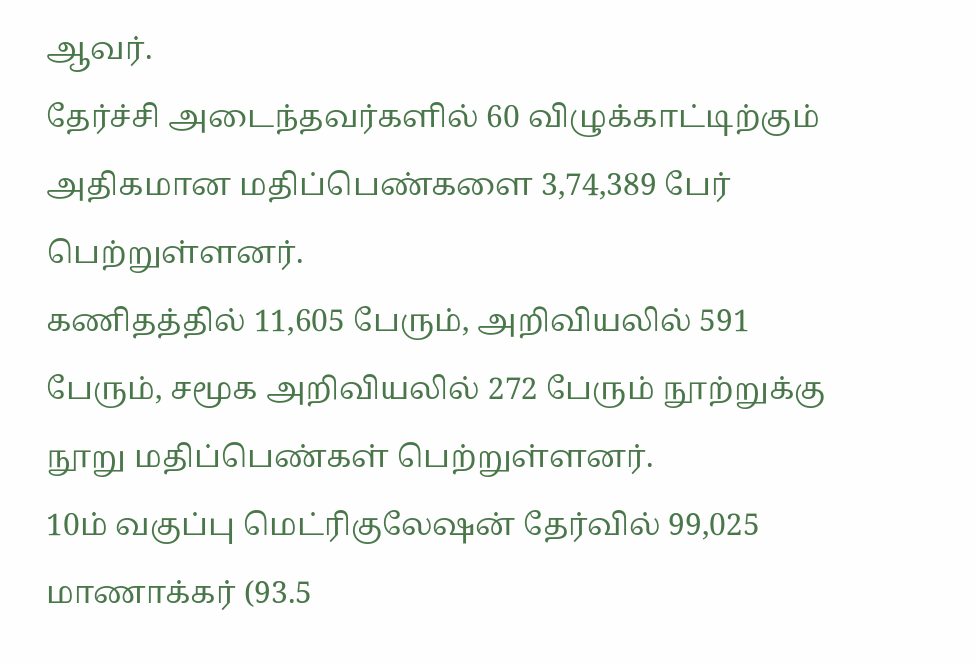ஆவர்.
தேர்ச்சி அடைந்தவர்களில் 60 விழுக்காட்டிற்கும் அதிகமான மதிப்பெண்களை 3,74,389 பேர் பெற்றுள்ளனர்.
கணிதத்தில் 11,605 பேரும், அறிவியலில் 591 பேரும், சமூக அறிவியலில் 272 பேரும் நூற்றுக்கு நூறு மதிப்பெண்கள் பெற்றுள்ளனர்.
10ம் வகுப்பு மெட்ரிகுலேஷன் தேர்வில் 99,025 மாணாக்கர் (93.5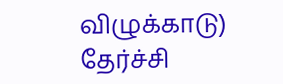விழுக்காடு) தேர்ச்சி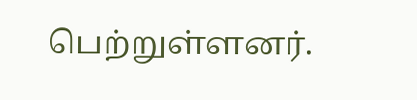பெற்றுள்ளனர்.